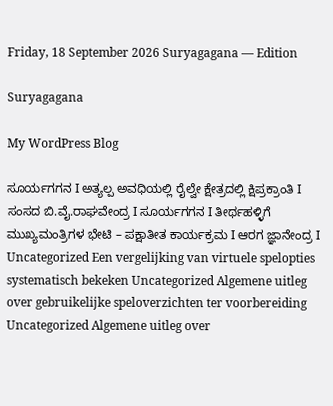Friday, 18 September 2026 Suryagagana — Edition

Suryagagana

My WordPress Blog

ಸೂರ್ಯಗಗನ I ಅತ್ಯಲ್ಪ ಅವಧಿಯಲ್ಲಿ ರೈಲ್ವೇ ಕ್ಷೇತ್ರದಲ್ಲಿ ಕ್ಷಿಪ್ರಕ್ರಾಂತಿ I ಸಂಸದ ಬಿ.ವೈ.ರಾಘವೇಂದ್ರ I ಸೂರ್ಯಗಗನ I ತೀರ್ಥಹಳ್ಳಿಗೆ ಮುಖ್ಯಮಂತ್ರಿಗಳ ಭೇಟಿ – ಪಕ್ಷಾತೀತ ಕಾರ್ಯಕ್ರಮ I ಆರಗ ಜ್ಞಾನೇಂದ್ರ I Uncategorized Een vergelijking van virtuele spelopties systematisch bekeken Uncategorized Algemene uitleg over gebruikelijke speloverzichten ter voorbereiding Uncategorized Algemene uitleg over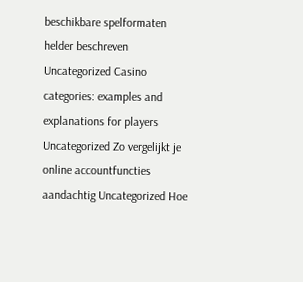beschikbare spelformaten helder beschreven Uncategorized Casino categories: examples and explanations for players Uncategorized Zo vergelijkt je online accountfuncties aandachtig Uncategorized Hoe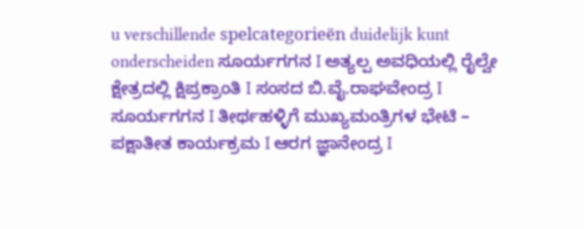u verschillende spelcategorieën duidelijk kunt onderscheiden ಸೂರ್ಯಗಗನ I ಅತ್ಯಲ್ಪ ಅವಧಿಯಲ್ಲಿ ರೈಲ್ವೇ ಕ್ಷೇತ್ರದಲ್ಲಿ ಕ್ಷಿಪ್ರಕ್ರಾಂತಿ I ಸಂಸದ ಬಿ.ವೈ.ರಾಘವೇಂದ್ರ I ಸೂರ್ಯಗಗನ I ತೀರ್ಥಹಳ್ಳಿಗೆ ಮುಖ್ಯಮಂತ್ರಿಗಳ ಭೇಟಿ – ಪಕ್ಷಾತೀತ ಕಾರ್ಯಕ್ರಮ I ಆರಗ ಜ್ಞಾನೇಂದ್ರ I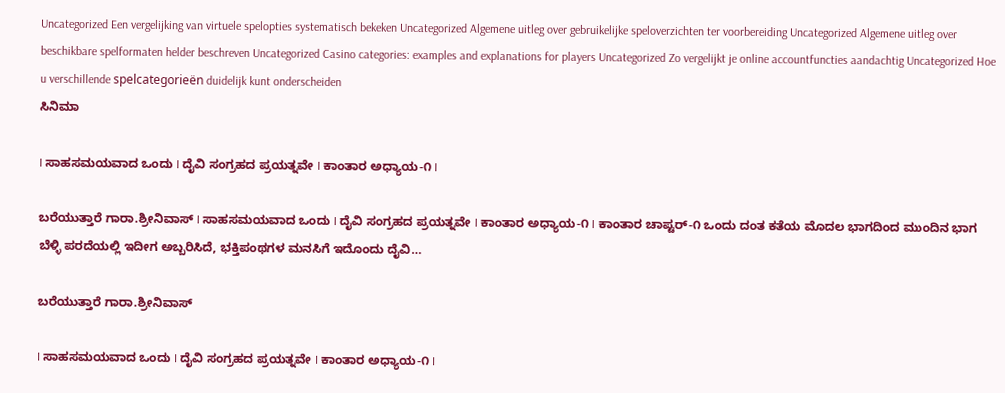Uncategorized Een vergelijking van virtuele spelopties systematisch bekeken Uncategorized Algemene uitleg over gebruikelijke speloverzichten ter voorbereiding Uncategorized Algemene uitleg over beschikbare spelformaten helder beschreven Uncategorized Casino categories: examples and explanations for players Uncategorized Zo vergelijkt je online accountfuncties aandachtig Uncategorized Hoe u verschillende spelcategorieën duidelijk kunt onderscheiden
ಸಿನಿಮಾ

I ಸಾಹಸಮಯವಾದ ಒಂದು I ದೈವಿ ಸಂಗ್ರಹದ ಪ್ರಯತ್ನವೇ I ಕಾಂತಾರ ಅಧ್ಯಾಯ-೧ I

ಬರೆಯುತ್ತಾರೆ ಗಾರಾ.ಶ್ರೀನಿವಾಸ್ I ಸಾಹಸಮಯವಾದ ಒಂದು I ದೈವಿ ಸಂಗ್ರಹದ ಪ್ರಯತ್ನವೇ I ಕಾಂತಾರ ಅಧ್ಯಾಯ-೧ I ಕಾಂತಾರ ಚಾಪ್ಟರ್-೧ ಒಂದು ದಂತ ಕತೆಯ ಮೊದಲ ಭಾಗದಿಂದ ಮುಂದಿನ ಭಾಗ ಬೆಳ್ಳಿ ಪರದೆಯಲ್ಲಿ ಇದೀಗ ಅಬ್ಬರಿಸಿದೆ, ಭಕ್ತಿಪಂಥಗಳ ಮನಸಿಗೆ ಇದೊಂದು ದೈವಿ…

ಬರೆಯುತ್ತಾರೆ ಗಾರಾ.ಶ್ರೀನಿವಾಸ್

I ಸಾಹಸಮಯವಾದ ಒಂದು I ದೈವಿ ಸಂಗ್ರಹದ ಪ್ರಯತ್ನವೇ I ಕಾಂತಾರ ಅಧ್ಯಾಯ-೧ I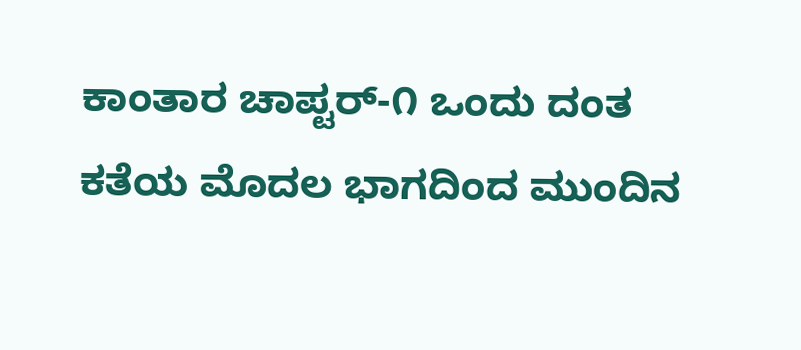ಕಾಂತಾರ ಚಾಪ್ಟರ್-೧ ಒಂದು ದಂತ ಕತೆಯ ಮೊದಲ ಭಾಗದಿಂದ ಮುಂದಿನ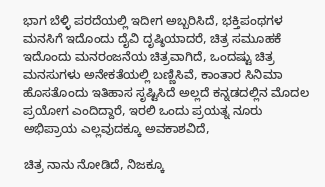ಭಾಗ ಬೆಳ್ಳಿ ಪರದೆಯಲ್ಲಿ ಇದೀಗ ಅಬ್ಬರಿಸಿದೆ, ಭಕ್ತಿಪಂಥಗಳ ಮನಸಿಗೆ ಇದೊಂದು ದೈವಿ ದೃಷ್ಠಿಯಾದರೆ, ಚಿತ್ರ ಸಮೂಹಕೆ ಇದೊಂದು ಮನರಂಜನೆಯ ಚಿತ್ರವಾಗಿದೆ, ಒಂದಷ್ಟು ಚಿತ್ರ ಮನಸುಗಳು ಅನೇಕತೆಯಲ್ಲಿ ಬಣ್ಣಿಸಿವೆ, ಕಾಂತಾರ ಸಿನಿಮಾ ಹೊಸತೊಂದು ಇತಿಹಾಸ ಸೃಷ್ಟಿಸಿದೆ ಅಲ್ಲದೆ ಕನ್ನಡದಲ್ಲಿನ ಮೊದಲ ಪ್ರಯೋಗ ಎಂದಿದ್ದಾರೆ, ಇರಲಿ ಒಂದು ಪ್ರಯತ್ನ ನೂರು ಅಭಿಪ್ರಾಯ ಎಲ್ಲವುದಕ್ಕೂ ಅವಕಾಶವಿದೆ,

ಚಿತ್ರ ನಾನು ನೋಡಿದೆ, ನಿಜಕ್ಕೂ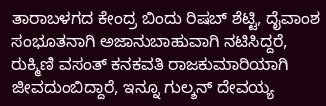ತಾರಾಬಳಗದ ಕೇಂದ್ರ ಬಿಂದು ರಿಷಬ್ ಶೆಟ್ಟಿ, ದೈವಾಂಶ ಸಂಭೂತನಾಗಿ ಅಜಾನುಬಾಹುವಾಗಿ ನಟಿಸಿದ್ದರೆ, ರುಕ್ಮಿಣಿ ವಸಂತ್ ಕನಕವತಿ ರಾಜಕುಮಾರಿಯಾಗಿ ಜೀವದುಂಬಿದ್ದಾರೆ, ಇನ್ನೂ ಗುಲ್ಶನ್ ದೇವಯ್ಯ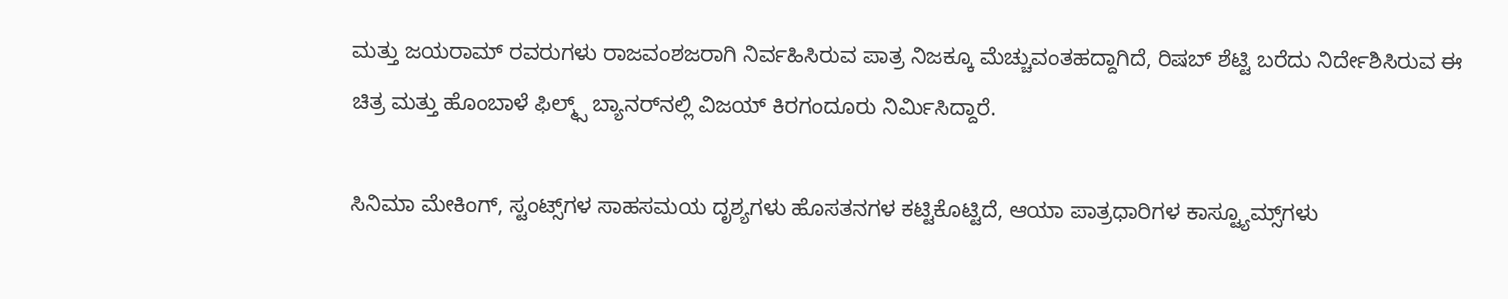ಮತ್ತು ಜಯರಾಮ್ ರವರುಗಳು ರಾಜವಂಶಜರಾಗಿ ನಿರ್ವಹಿಸಿರುವ ಪಾತ್ರ ನಿಜಕ್ಕೂ ಮೆಚ್ಚುವಂತಹದ್ದಾಗಿದೆ, ರಿಷಬ್ ಶೆಟ್ಟಿ ಬರೆದು ನಿರ್ದೇಶಿಸಿರುವ ಈ ಚಿತ್ರ ಮತ್ತು ಹೊಂಬಾಳೆ ಫಿಲ್ಮ್ಸ್ ಬ್ಯಾನರ್‌ನಲ್ಲಿ ವಿಜಯ್ ಕಿರಗಂದೂರು ನಿರ್ಮಿಸಿದ್ದಾರೆ.

ಸಿನಿಮಾ ಮೇಕಿಂಗ್, ಸ್ಟಂಟ್ಸ್‌ಗಳ ಸಾಹಸಮಯ ದೃಶ್ಯಗಳು ಹೊಸತನಗಳ ಕಟ್ಟಿಕೊಟ್ಟಿದೆ, ಆಯಾ ಪಾತ್ರಧಾರಿಗಳ ಕಾಸ್ಟ್ಯೂಮ್ಸ್‌ಗಳು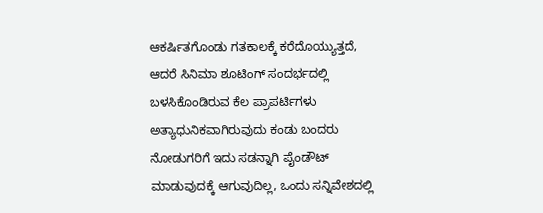ಆಕರ್ಷಿತಗೊಂಡು ಗತಕಾಲಕ್ಕೆ ಕರೆದೊಯ್ಯುತ್ತದೆ, ಆದರೆ ಸಿನಿಮಾ ಶೂಟಿಂಗ್ ಸಂದರ್ಭದಲ್ಲಿ ಬಳಸಿಕೊಂಡಿರುವ ಕೆಲ ಪ್ರಾಪರ್ಟಿಗಳು ಅತ್ಯಾಧುನಿಕವಾಗಿರುವುದು ಕಂಡು ಬಂದರು ನೋಡುಗರಿಗೆ ಇದು ಸಡನ್ನಾಗಿ ಪೈಂಡೌಟ್ ಮಾಡುವುದಕ್ಕೆ ಆಗುವುದಿಲ್ಲ, ಒಂದು ಸನ್ನಿವೇಶದಲ್ಲಿ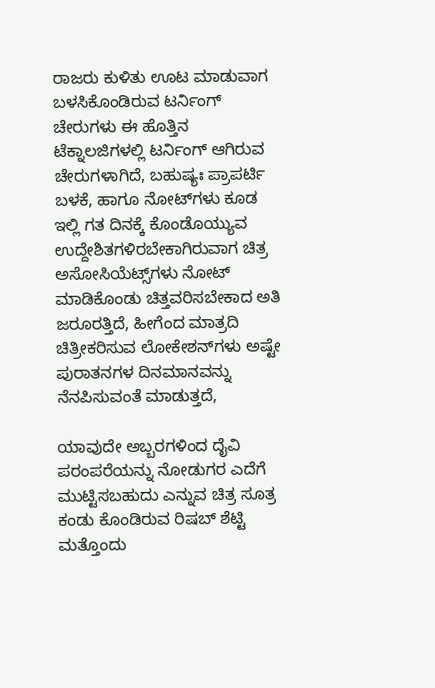ರಾಜರು ಕುಳಿತು ಊಟ ಮಾಡುವಾಗ ಬಳಸಿಕೊಂಡಿರುವ ಟರ್ನಿಂಗ್ ಚೇರುಗಳು ಈ ಹೊತ್ತಿನ ಟೆಕ್ನಾಲಜಿಗಳಲ್ಲಿ ಟರ್ನಿಂಗ್ ಆಗಿರುವ ಚೇರುಗಳಾಗಿದೆ, ಬಹುಷ್ಯಃ ಪ್ರಾಪರ್ಟಿ ಬಳಕೆ, ಹಾಗೂ ನೋಟ್‌ಗಳು ಕೂಡ ಇಲ್ಲಿ ಗತ ದಿನಕ್ಕೆ ಕೊಂಡೊಯ್ಯುವ ಉದ್ದೇಶಿತಗಳಿರಬೇಕಾಗಿರುವಾಗ ಚಿತ್ರ ಅಸೋಸಿಯೆಟ್ಸ್‌ಗಳು ನೋಟ್ ಮಾಡಿಕೊಂಡು ಚಿತ್ತವರಿಸಬೇಕಾದ ಅತಿ ಜರೂರತ್ತಿದೆ, ಹೀಗೆಂದ ಮಾತ್ರದಿ ಚಿತ್ರೀಕರಿಸುವ ಲೋಕೇಶನ್‌ಗಳು ಅಷ್ಟೇ ಪುರಾತನಗಳ ದಿನಮಾನವನ್ನು ನೆನಪಿಸುವಂತೆ ಮಾಡುತ್ತದೆ,

ಯಾವುದೇ ಅಬ್ಬರಗಳಿಂದ ದೈವಿ ಪರಂಪರೆಯನ್ನು ನೋಡುಗರ ಎದೆಗೆ ಮುಟ್ಟಿಸಬಹುದು ಎನ್ನುವ ಚಿತ್ರ ಸೂತ್ರ ಕಂಡು ಕೊಂಡಿರುವ ರಿಷಬ್ ಶೆಟ್ಟಿ ಮತ್ತೊಂದು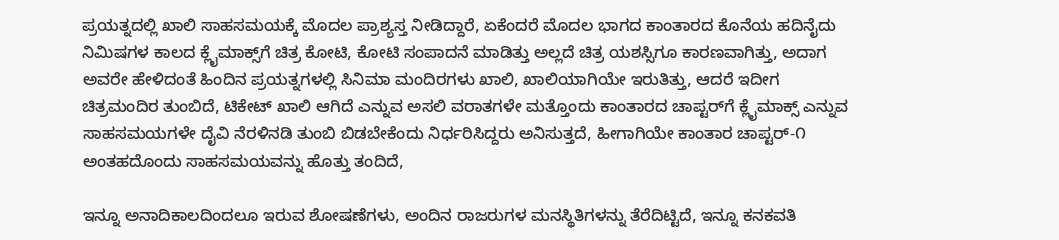ಪ್ರಯತ್ನದಲ್ಲಿ ಖಾಲಿ ಸಾಹಸಮಯಕ್ಕೆ ಮೊದಲ ಪ್ರಾಶ್ಯಸ್ತ ನೀಡಿದ್ದಾರೆ, ಏಕೆಂದರೆ ಮೊದಲ ಭಾಗದ ಕಾಂತಾರದ ಕೊನೆಯ ಹದಿನೈದು ನಿಮಿಷಗಳ ಕಾಲದ ಕ್ಲೈಮಾಕ್ಸ್‌ಗೆ ಚಿತ್ರ ಕೋಟಿ, ಕೋಟಿ ಸಂಪಾದನೆ ಮಾಡಿತ್ತು ಅಲ್ಲದೆ ಚಿತ್ರ ಯಶಸ್ಸಿಗೂ ಕಾರಣವಾಗಿತ್ತು, ಅದಾಗ ಅವರೇ ಹೇಳಿದಂತೆ ಹಿಂದಿನ ಪ್ರಯತ್ನಗಳಲ್ಲಿ ಸಿನಿಮಾ ಮಂದಿರಗಳು ಖಾಲಿ, ಖಾಲಿಯಾಗಿಯೇ ಇರುತಿತ್ತು, ಆದರೆ ಇದೀಗ ಚಿತ್ರಮಂದಿರ ತುಂಬಿದೆ, ಟಿಕೇಟ್ ಖಾಲಿ ಆಗಿದೆ ಎನ್ನುವ ಅಸಲಿ ವರಾತಗಳೇ ಮತ್ತೊಂದು ಕಾಂತಾರದ ಚಾಪ್ಟರ್‌ಗೆ ಕ್ಲೈಮಾಕ್ಸ್ ಎನ್ನುವ ಸಾಹಸಮಯಗಳೇ ದೈವಿ ನೆರಳಿನಡಿ ತುಂಬಿ ಬಿಡಬೇಕೆಂದು ನಿರ್ಧರಿಸಿದ್ದರು ಅನಿಸುತ್ತದೆ, ಹೀಗಾಗಿಯೇ ಕಾಂತಾರ ಚಾಪ್ಟರ್-೧ ಅಂತಹದೊಂದು ಸಾಹಸಮಯವನ್ನು ಹೊತ್ತು ತಂದಿದೆ,

ಇನ್ನೂ ಅನಾದಿಕಾಲದಿಂದಲೂ ಇರುವ ಶೋಷಣೆಗಳು, ಅಂದಿನ ರಾಜರುಗಳ ಮನಸ್ಥಿತಿಗಳನ್ನು ತೆರೆದಿಟ್ಟಿದೆ, ಇನ್ನೂ ಕನಕವತಿ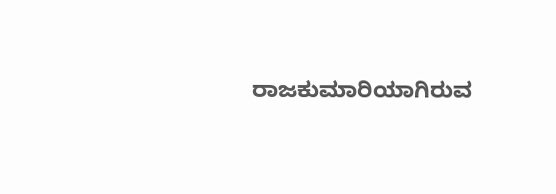ರಾಜಕುಮಾರಿಯಾಗಿರುವ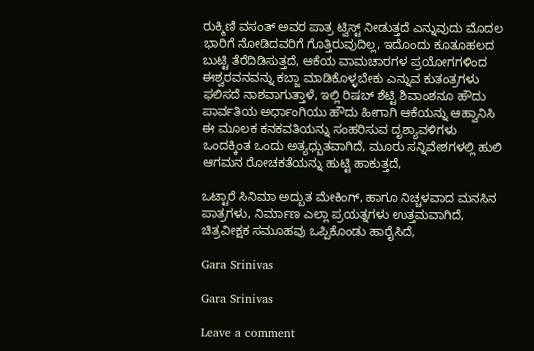ರುಕ್ಮಿಣಿ ವಸಂತ್ ಅವರ ಪಾತ್ರ ಟ್ವಿಸ್ಟ್ ನೀಡುತ್ತದೆ ಎನ್ನುವುದು ಮೊದಲ ಭಾರಿಗೆ ನೋಡಿದವರಿಗೆ ಗೊತ್ತಿರುವುದಿಲ್ಲ, ಇದೊಂದು ಕೂತೂಹಲದ ಬುಟ್ಟಿ ತೆರೆದಿಡಿಸುತ್ತದೆ, ಆಕೆಯ ವಾಮಚಾರಗಳ ಪ್ರಯೋಗಗಳಿಂದ ಈಶ್ವರವನವನ್ನು ಕಬ್ಜಾ ಮಾಡಿಕೊಳ್ಳಬೇಕು ಎನ್ನುವ ಕುತಂತ್ರಗಳು ಫಲಿಸದೆ ನಾಶವಾಗುತ್ತಾಳೆ, ಇಲ್ಲಿ ರಿಷಬ್ ಶೆಟ್ಟಿ ಶಿವಾಂಶನೂ ಹೌದು ಪಾರ್ವತಿಯ ಅರ್ಧಾಂಗಿಯು ಹೌದು ಹೀಗಾಗಿ ಆಕೆಯನ್ನು ಆಹ್ವಾನಿಸಿ ಈ ಮೂಲಕ ಕನಕವತಿಯನ್ನು ಸಂಹರಿಸುವ ದೃಶ್ಯಾವಳಿಗಳು ಒಂದಕ್ಕಿಂತ ಒಂದು ಅತ್ಯಧ್ಬುತವಾಗಿದೆ, ಮೂರು ಸನ್ನಿವೇಶಗಳಲ್ಲಿ ಹುಲಿ ಆಗಮನ ರೋಚಕತೆಯನ್ನು ಹುಟ್ಟಿ ಹಾಕುತ್ತದೆ,

ಒಟ್ಟಾರೆ ಸಿನಿಮಾ ಅದ್ಬುತ ಮೇಕಿಂಗ್, ಹಾಗೂ ನಿಚ್ಚಳವಾದ ಮನಸಿನ ಪಾತ್ರಗಳು, ನಿರ್ಮಾಣ ಎಲ್ಲಾ ಪ್ರಯತ್ನಗಳು ಉತ್ತಮವಾಗಿದೆ, ಚಿತ್ರವೀಕ್ಷಕ ಸಮೂಹವು ಒಪ್ಪಿಕೊಂಡು ಹಾರೈಸಿದೆ,

Gara Srinivas

Gara Srinivas

Leave a comment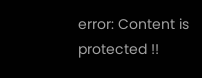error: Content is protected !!